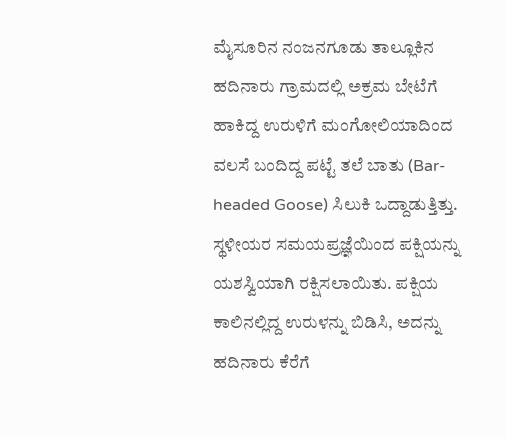ಮೈಸೂರಿನ ನಂಜನಗೂಡು ತಾಲ್ಲೂಕಿನ ಹದಿನಾರು ಗ್ರಾಮದಲ್ಲಿ ಅಕ್ರಮ ಬೇಟೆಗೆ ಹಾಕಿದ್ದ ಉರುಳಿಗೆ ಮಂಗೋಲಿಯಾದಿಂದ ವಲಸೆ ಬಂದಿದ್ದ ಪಟ್ಟೆ ತಲೆ ಬಾತು (Bar-headed Goose) ಸಿಲುಕಿ ಒದ್ದಾಡುತ್ತಿತ್ತು. ಸ್ಥಳೀಯರ ಸಮಯಪ್ರಜ್ಞೆಯಿಂದ ಪಕ್ಷಿಯನ್ನು ಯಶಸ್ವಿಯಾಗಿ ರಕ್ಷಿಸಲಾಯಿತು. ಪಕ್ಷಿಯ ಕಾಲಿನಲ್ಲಿದ್ದ ಉರುಳನ್ನು ಬಿಡಿಸಿ, ಅದನ್ನು ಹದಿನಾರು ಕೆರೆಗೆ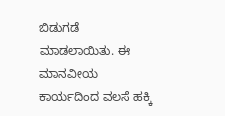ಬಿಡುಗಡೆ ಮಾಡಲಾಯಿತು. ಈ ಮಾನವೀಯ ಕಾರ್ಯದಿಂದ ವಲಸೆ ಹಕ್ಕಿ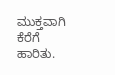ಮುಕ್ತವಾಗಿ ಕೆರೆಗೆ ಹಾರಿತು.